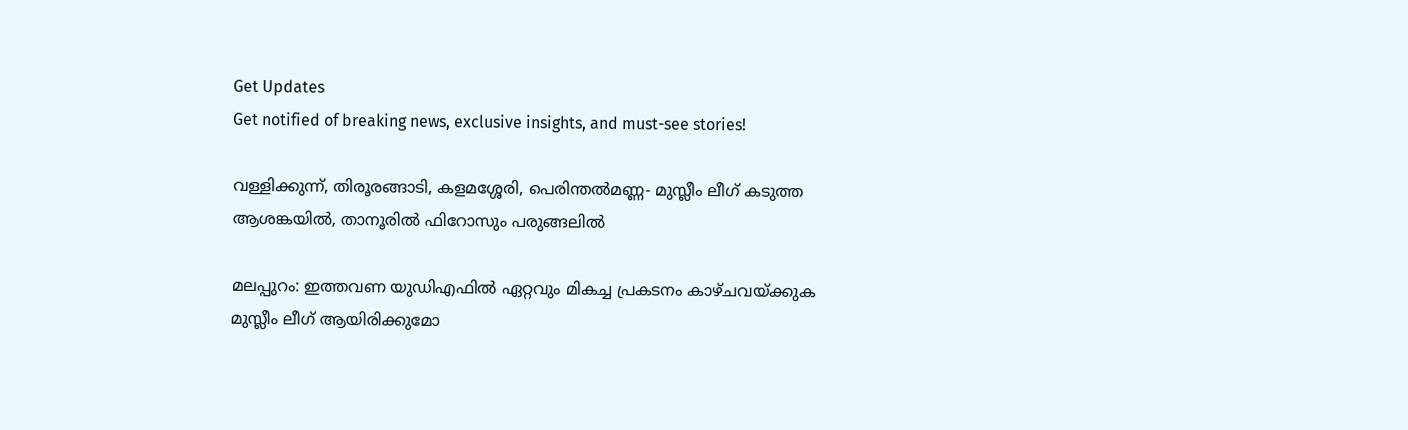Get Updates
Get notified of breaking news, exclusive insights, and must-see stories!

വള്ളിക്കുന്ന്, തിരൂരങ്ങാടി, കളമശ്ശേരി, പെരിന്തൽമണ്ണ- മുസ്ലീം ലീഗ് കടുത്ത ആശങ്കയിൽ, താനൂരിൽ ഫിറോസും പരുങ്ങലിൽ

മലപ്പുറം: ഇത്തവണ യുഡിഎഫില്‍ ഏറ്റവും മികച്ച പ്രകടനം കാഴ്ചവയ്ക്കുക മുസ്ലീം ലീഗ് ആയിരിക്കുമോ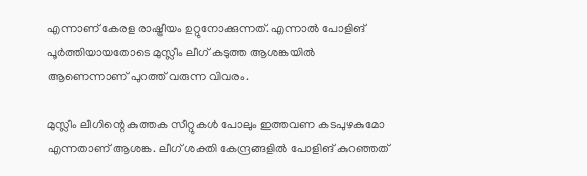എന്നാണ് കേരള രാഷ്ട്രീയം ഉറ്റുനോക്കുന്നത്. എന്നാല്‍ പോളിങ് പൂര്‍ത്തിയായതോടെ മുസ്ലീം ലീഗ് കടുത്ത ആശങ്കയില്‍ ആണെന്നാണ് പുറത്ത് വരുന്ന വിവരം.

മുസ്ലീം ലീഗിന്റെ കുത്തക സീറ്റുകള്‍ പോലും ഇത്തവണ കടപുഴകുമോ എന്നതാണ് ആശങ്ക. ലീഗ് ശക്തി കേന്ദ്രങ്ങളില്‍ പോളിങ് കുറഞ്ഞത്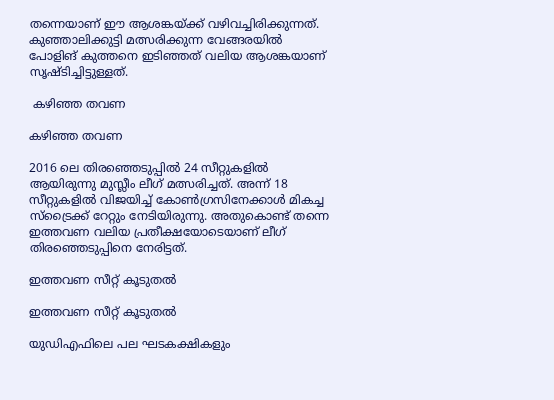തന്നെയാണ് ഈ ആശങ്കയ്ക്ക് വഴിവച്ചിരിക്കുന്നത്. കുഞ്ഞാലിക്കുട്ടി മത്സരിക്കുന്ന വേങ്ങരയില്‍ പോളിങ് കുത്തനെ ഇടിഞ്ഞത് വലിയ ആശങ്കയാണ് സൃഷ്ടിച്ചിട്ടുള്ളത്.

 കഴിഞ്ഞ തവണ

കഴിഞ്ഞ തവണ

2016 ലെ തിരഞ്ഞെടുപ്പില്‍ 24 സീറ്റുകളില്‍ ആയിരുന്നു മുസ്ലീം ലീഗ് മത്സരിച്ചത്. അന്ന് 18 സീറ്റുകളില്‍ വിജയിച്ച് കോണ്‍ഗ്രസിനേക്കാള്‍ മികച്ച സ്‌ട്രൈക്ക് റേറ്റും നേടിയിരുന്നു. അതുകൊണ്ട് തന്നെ ഇത്തവണ വലിയ പ്രതീക്ഷയോടെയാണ് ലീഗ് തിരഞ്ഞെടുപ്പിനെ നേരിട്ടത്.

ഇത്തവണ സീറ്റ് കൂടുതല്‍

ഇത്തവണ സീറ്റ് കൂടുതല്‍

യുഡിഎഫിലെ പല ഘടകക്ഷികളും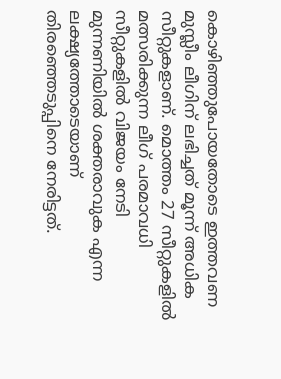കൊഴിഞ്ഞുപോയതോടെ ഇത്തവണ മുസ്ലീം ലീഗിന് ലഭിച്ചത് മൂന്ന് അധിക സീറ്റുകളാണ്. മൊത്തം 27 സീറ്റുകളില്‍ മത്സരിക്കുന്ന ലീഗ് പരമാവധി സീറ്റുകളില്‍ വിജയം നേടി മുന്നണിയില്‍ ശക്തരാവുക എന്ന ലക്ഷ്യത്തോടെയാണ് തിരഞ്ഞെടുപ്പിനെ നേരിട്ടത്.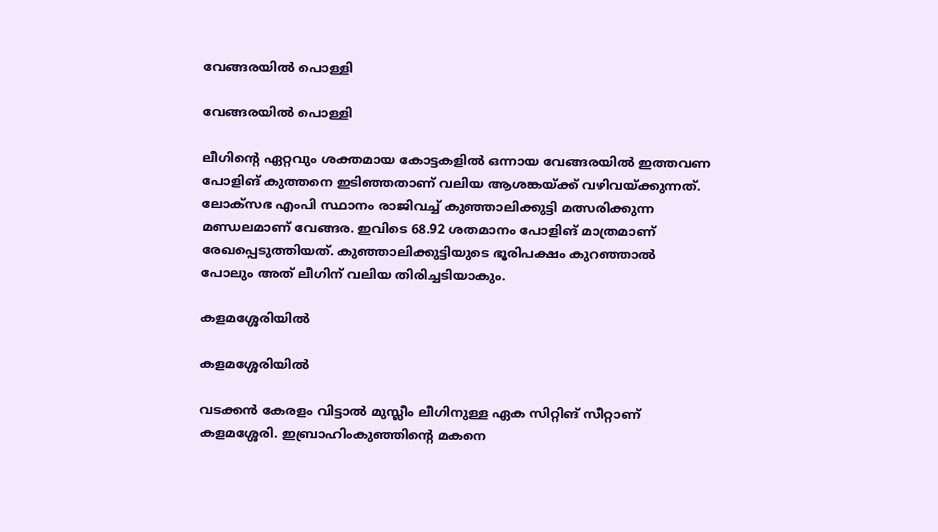വേങ്ങരയില്‍ പൊള്ളി

വേങ്ങരയില്‍ പൊള്ളി

ലീഗിന്റെ ഏറ്റവും ശക്തമായ കോട്ടകളില്‍ ഒന്നായ വേങ്ങരയില്‍ ഇത്തവണ പോളിങ് കുത്തനെ ഇടിഞ്ഞതാണ് വലിയ ആശങ്കയ്ക്ക് വഴിവയ്ക്കുന്നത്. ലോക്‌സഭ എംപി സ്ഥാനം രാജിവച്ച് കുഞ്ഞാലിക്കുട്ടി മത്സരിക്കുന്ന മണ്ഡലമാണ് വേങ്ങര. ഇവിടെ 68.92 ശതമാനം പോളിങ് മാത്രമാണ് രേഖപ്പെടുത്തിയത്. കുഞ്ഞാലിക്കുട്ടിയുടെ ഭൂരിപക്ഷം കുറഞ്ഞാല്‍ പോലും അത് ലീഗിന് വലിയ തിരിച്ചടിയാകും.

കളമശ്ശേരിയില്‍

കളമശ്ശേരിയില്‍

വടക്കന്‍ കേരളം വിട്ടാല്‍ മുസ്ലീം ലീഗിനുള്ള ഏക സിറ്റിങ് സീറ്റാണ് കളമശ്ശേരി. ഇബ്രാഹിംകുഞ്ഞിന്റെ മകനെ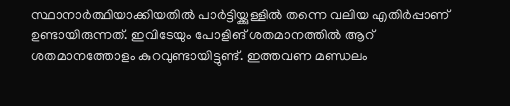സ്ഥാനാര്‍ത്ഥിയാക്കിയതില്‍ പാര്‍ട്ടിയ്ക്കുള്ളില്‍ തന്നെ വലിയ എതിര്‍പ്പാണ് ഉണ്ടായിരുന്നത്. ഇവിടേയും പോളിങ് ശതമാനത്തില്‍ ആറ് ശതമാനത്തോളം കുറവുണ്ടായിട്ടുണ്ട്. ഇത്തവണ മണ്ഡലം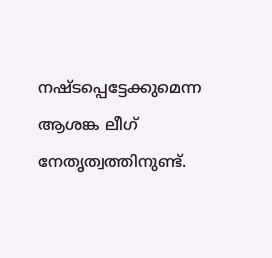നഷ്ടപ്പെട്ടേക്കുമെന്ന ആശങ്ക ലീഗ് നേതൃത്വത്തിനുണ്ട്.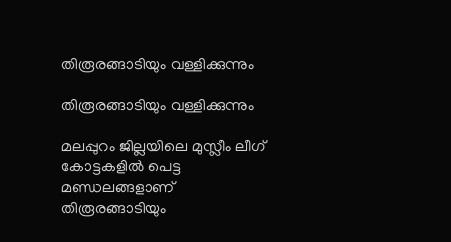തിരൂരങ്ങാടിയും വള്ളിക്കുന്നും

തിരൂരങ്ങാടിയും വള്ളിക്കുന്നും

മലപ്പുറം ജില്ലയിലെ മുസ്ലീം ലീഗ് കോട്ടകളില്‍ പെട്ട മണ്ഡലങ്ങളാണ് തിരൂരങ്ങാടിയും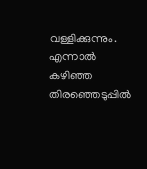വള്ളിക്കുന്നും. എന്നാല്‍ കഴിഞ്ഞ തിരഞ്ഞെടുപ്പില്‍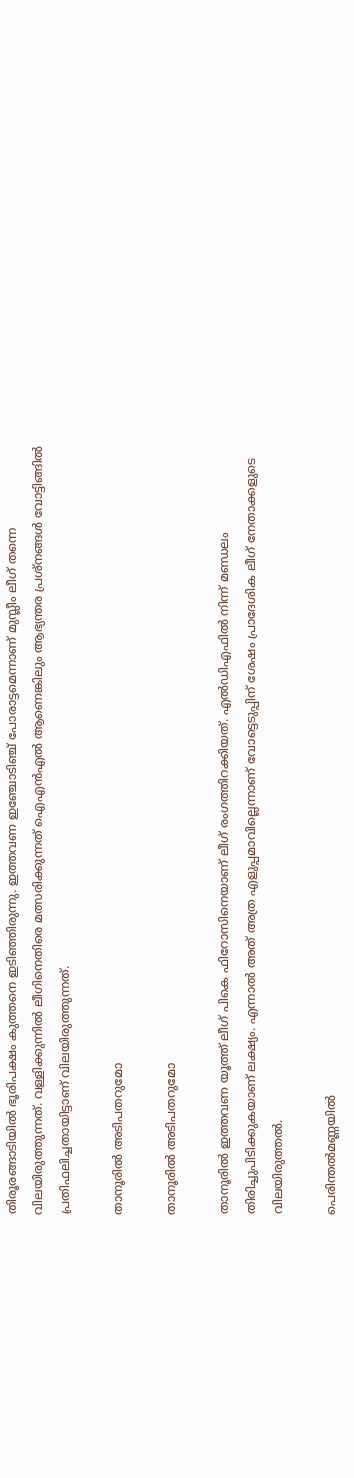തിരൂരങ്ങാടിയില്‍ ഭൂരിപക്ഷം കുത്തനെ ഇടിഞ്ഞിരുന്നു. ഇത്തവണ ഇഞ്ചോടിഞ്ച് പോരാട്ടമെന്നാണ് മുസ്ലീം ലീഗ് തന്നെ വിലയിരുത്തുന്നത്. വള്ളിക്കുന്നില്‍ ലീഗിനെതിരെ മത്സരിക്കുന്നത് ഐഎന്‍എല്‍ ആണെങ്കിലും ആഭ്യന്തര പ്രശ്‌നങ്ങള്‍ വോട്ടിങ്ങില്‍ പ്രതിഫലിച്ചതായിട്ടാണ് വിലയിരുത്തുന്നത്.

താനൂരില്‍ അടിപതറുമോ

താനൂരില്‍ അടിപതറുമോ

താനൂരില്‍ ഇത്തവണ യൂത്ത് ലീഗ് പികെ ഫിറോസിനെയാണ് ലീഗ് രംഗത്തിറക്കിയത്. എല്‍ഡിഎഫില്‍ നിന്ന് മണ്ഡലം തിരിച്ചുപിടിക്കുകയാണ് ലക്ഷ്യം. എന്നാല്‍ അത് അത്ര എളുപ്പമാവില്ലെന്നാണ് വോട്ടെടുപ്പിന് ശേഷം പ്രാദേശിക ലീഗ് നേതാക്കളുടെ വിലയിരുത്തല്‍.

പെരിന്തല്‍മണ്ണയില്‍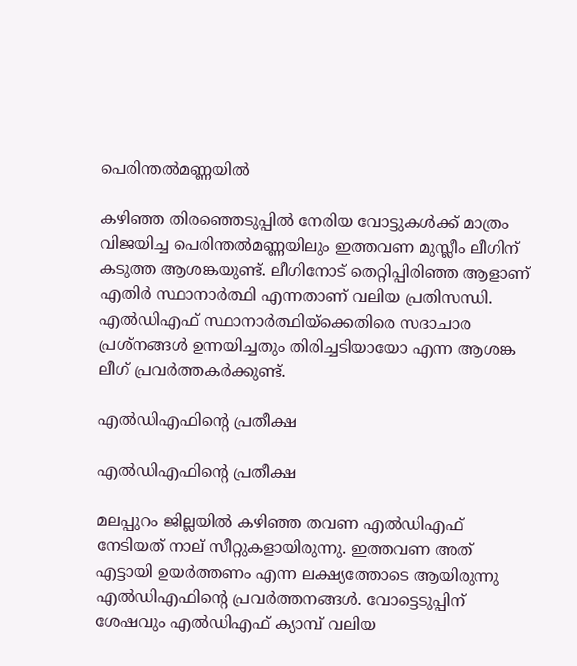പെരിന്തല്‍മണ്ണയില്‍

കഴിഞ്ഞ തിരഞ്ഞെടുപ്പില്‍ നേരിയ വോട്ടുകള്‍ക്ക് മാത്രം വിജയിച്ച പെരിന്തല്‍മണ്ണയിലും ഇത്തവണ മുസ്ലീം ലീഗിന് കടുത്ത ആശങ്കയുണ്ട്. ലീഗിനോട് തെറ്റിപ്പിരിഞ്ഞ ആളാണ് എതിര്‍ സ്ഥാനാര്‍ത്ഥി എന്നതാണ് വലിയ പ്രതിസന്ധി. എല്‍ഡിഎഫ് സ്ഥാനാര്‍ത്ഥിയ്‌ക്കെതിരെ സദാചാര പ്രശ്‌നങ്ങള്‍ ഉന്നയിച്ചതും തിരിച്ചടിയായോ എന്ന ആശങ്ക ലീഗ് പ്രവര്‍ത്തകര്‍ക്കുണ്ട്.

എല്‍ഡിഎഫിന്റെ പ്രതീക്ഷ

എല്‍ഡിഎഫിന്റെ പ്രതീക്ഷ

മലപ്പുറം ജില്ലയില്‍ കഴിഞ്ഞ തവണ എല്‍ഡിഎഫ് നേടിയത് നാല് സീറ്റുകളായിരുന്നു. ഇത്തവണ അത് എട്ടായി ഉയര്‍ത്തണം എന്ന ലക്ഷ്യത്തോടെ ആയിരുന്നു എല്‍ഡിഎഫിന്റെ പ്രവര്‍ത്തനങ്ങള്‍. വോട്ടെടുപ്പിന് ശേഷവും എല്‍ഡിഎഫ് ക്യാമ്പ് വലിയ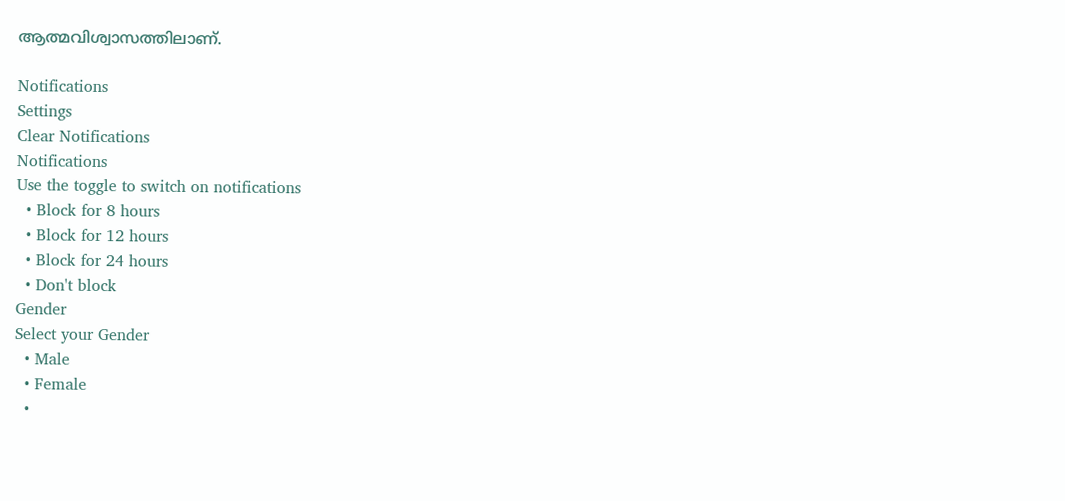ആത്മവിശ്വാസത്തിലാണ്.

Notifications
Settings
Clear Notifications
Notifications
Use the toggle to switch on notifications
  • Block for 8 hours
  • Block for 12 hours
  • Block for 24 hours
  • Don't block
Gender
Select your Gender
  • Male
  • Female
  •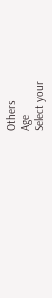Others
Age
Select your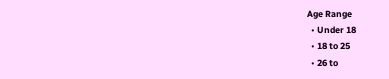Age Range
  • Under 18
  • 18 to 25
  • 26 to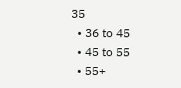35
  • 36 to 45
  • 45 to 55
  • 55+